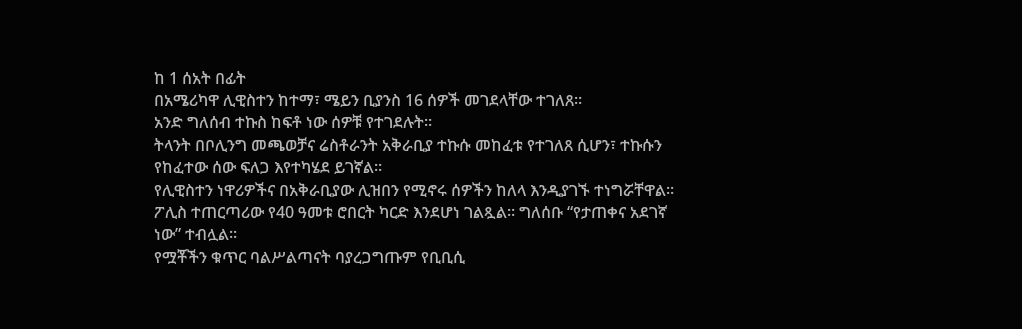ከ 1 ሰአት በፊት
በአሜሪካዋ ሊዊስተን ከተማ፣ ሜይን ቢያንስ 16 ሰዎች መገደላቸው ተገለጸ።
አንድ ግለሰብ ተኩስ ከፍቶ ነው ሰዎቹ የተገደሉት።
ትላንት በቦሊንግ መጫወቻና ሬስቶራንት አቅራቢያ ተኩሱ መከፈቱ የተገለጸ ሲሆን፣ ተኩሱን የከፈተው ሰው ፍለጋ እየተካሄደ ይገኛል።
የሊዊስተን ነዋሪዎችና በአቅራቢያው ሊዝበን የሚኖሩ ሰዎችን ከለላ እንዲያገኙ ተነግሯቸዋል።
ፖሊስ ተጠርጣሪው የ40 ዓመቱ ሮበርት ካርድ እንደሆነ ገልጿል። ግለሰቡ “የታጠቀና አደገኛ ነው” ተብሏል።
የሟቾችን ቁጥር ባልሥልጣናት ባያረጋግጡም የቢቢሲ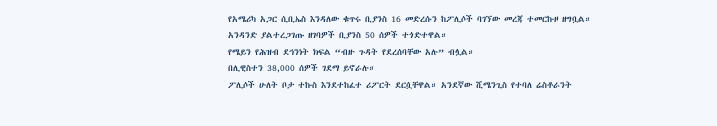የአሜሪካ አጋር ሲቢኤስ እንዳለው ቁጥሩ ቢያንስ 16 መድረሱን ከፖሊሶች ባገኘው መረጃ ተመርኩዞ ዘግቧል።
አንዳንድ ያልተረጋገጡ ዘገባዎች ቢያንስ 50 ሰዎች ተጎድተዋል።
የሜይን የሕዝብ ደኅንነት ክፍል “ብዙ ጉዳት የደረሰባቸው አሉ” ብሏል።
በሊዊስተን 38,000 ሰዎች ገደማ ይኖራሉ።
ፖሊሶች ሁለት ቦታ ተኩስ እንደተከፈተ ሪፖርት ደርሷቸዋል። አንደኛው ሺሜንጊስ የተባለ ሬስቶራንት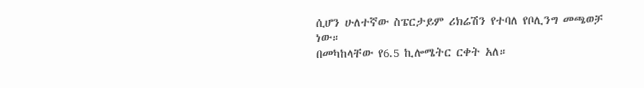ሲሆን ሁለተኛው ስፔርታይም ሪክሬሽን የተባለ የቦሊንግ መጫወቻ ነው።
በመካከላቸው የ6.5 ኪሎሜትር ርቀት አለ።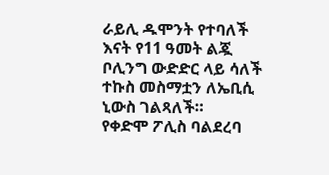ራይሊ ዱሞንት የተባለች እናት የ11 ዓመት ልጇ ቦሊንግ ውድድር ላይ ሳለች ተኩስ መስማቷን ለኤቢሲ ኒውስ ገልጻለች።
የቀድሞ ፖሊስ ባልደረባ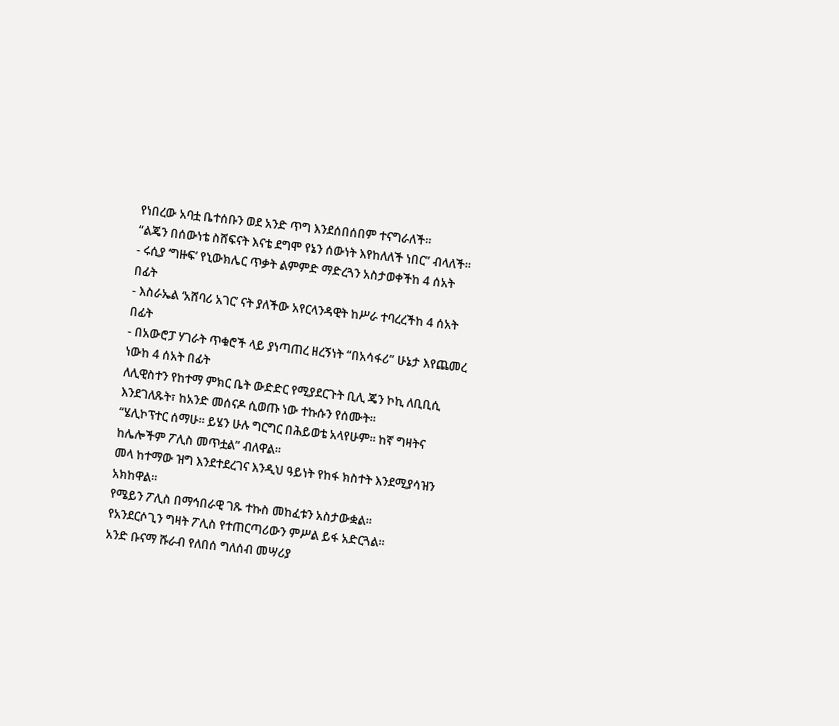የነበረው አባቷ ቤተሰቡን ወደ አንድ ጥግ እንደሰበሰበም ተናግራለች።
“ልጄን በሰውነቴ ስሸፍናት እናቴ ደግሞ የኔን ሰውነት እየከለለች ነበር” ብላለች።
- ሩሲያ ‘ግዙፍ’ የኒውክሌር ጥቃት ልምምድ ማድረጓን አስታወቀችከ 4 ሰአት በፊት
- እስራኤል ‘አሸባሪ አገር’ ናት ያለችው አየርላንዳዊት ከሥራ ተባረረችከ 4 ሰአት በፊት
- በአውሮፓ ሃገራት ጥቁሮች ላይ ያነጣጠረ ዘረኝነት “በአሳፋሪ” ሁኔታ እየጨመረ ነውከ 4 ሰአት በፊት
ለሊዊስተን የከተማ ምክር ቤት ውድድር የሚያደርጉት ቢሊ ጄን ኮኪ ለቢቢሲ እንደገለጹት፣ ከአንድ መሰናዶ ሲወጡ ነው ተኩሱን የሰሙት።
“ሄሊኮፕተር ሰማሁ። ይሄን ሁሉ ግርግር በሕይወቴ አላየሁም። ከኛ ግዛትና ከሌሎችም ፖሊስ መጥቷል” ብለዋል።
መላ ከተማው ዝግ እንደተደረገና እንዲህ ዓይነት የከፋ ክስተት እንደሚያሳዝን አክከዋል።
የሜይን ፖሊስ በማኅበራዊ ገጹ ተኩስ መከፈቱን አስታውቋል።
የአንደርሶጊን ግዛት ፖሊስ የተጠርጣሪውን ምሥል ይፋ አድርጓል።
አንድ ቡናማ ሹራብ የለበሰ ግለሰብ መሣሪያ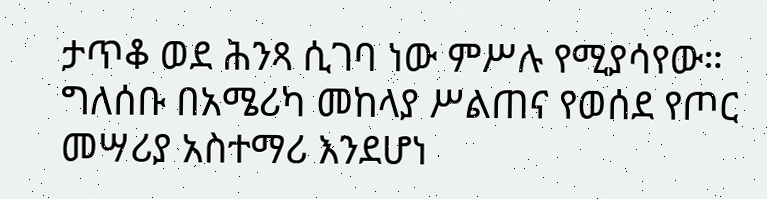ታጥቆ ወደ ሕንጻ ሲገባ ነው ምሥሉ የሚያሳየው።
ግለሰቡ በአሜሪካ መከላያ ሥልጠና የወሰደ የጦር መሣሪያ አስተማሪ እንደሆነ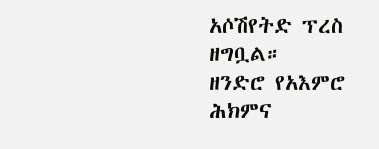አሶሽየትድ ፕረስ ዘግቧል።
ዘንድሮ የአእምሮ ሕክምና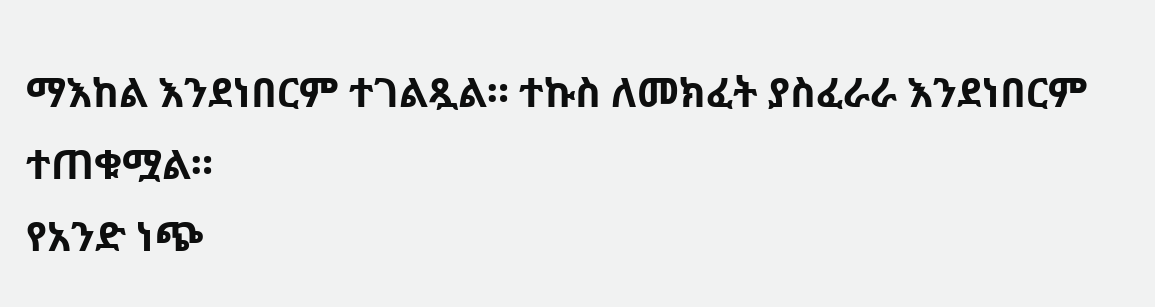ማእከል እንደነበርም ተገልጿል። ተኩስ ለመክፈት ያስፈራራ እንደነበርም ተጠቁሟል።
የአንድ ነጭ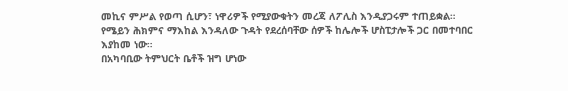መኪና ምሥል የወጣ ሲሆን፣ ነዋሪዎች የሚያውቁትን መረጃ ለፖሊስ እንዲያጋሩም ተጠይቋል።
የሜይን ሕክምና ማእከል እንዳለው ጉዳት የደረሰባቸው ሰዎች ከሌሎች ሆስፒታሎች ጋር በመተባበር እያከመ ነው።
በአካባቢው ትምህርት ቤቶች ዝግ ሆነው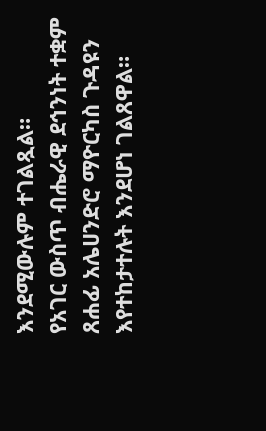እንደሚውሉም ተገልጿል።
የአገር ውስጥ ብሔራዊ ደኅንነት ተቋም ጸሐፊ አሌሀንድሮ ማዮርካስ ጉዳዩን እየተከታተሉት እንደሆነ ገልጸዋል።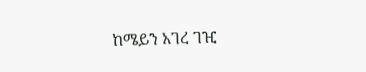ከሜይን አገረ ገዢ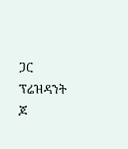ጋር ፕሬዝዳንት ጆ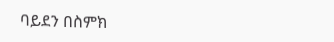ባይደን በስምክ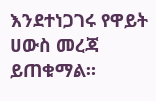እንደተነጋገሩ የዋይት ሀውስ መረጃ ይጠቁማል።